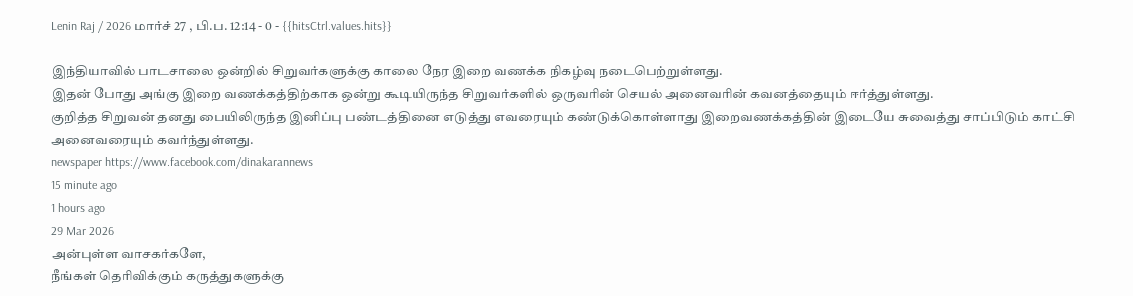Lenin Raj / 2026 மார்ச் 27 , பி.ப. 12:14 - 0 - {{hitsCtrl.values.hits}}

இந்தியாவில் பாடசாலை ஒன்றில் சிறுவர்களுக்கு காலை நேர இறை வணக்க நிகழ்வு நடைபெற்றுள்ளது.
இதன் போது அங்கு இறை வணக்கத்திற்காக ஒன்று கூடியிருந்த சிறுவர்களில் ஒருவரின் செயல் அனைவரின் கவனத்தையும் ஈர்த்துள்ளது.
குறித்த சிறுவன் தனது பையிலிருந்த இனிப்பு பண்டத்தினை எடுத்து எவரையும் கண்டுக்கொள்ளாது இறைவணக்கத்தின் இடையே சுவைத்து சாப்பிடும் காட்சி அனைவரையும் கவர்ந்துள்ளது.
newspaper https://www.facebook.com/dinakarannews
15 minute ago
1 hours ago
29 Mar 2026
அன்புள்ள வாசகர்களே,
நீங்கள் தெரிவிக்கும் கருத்துகளுக்கு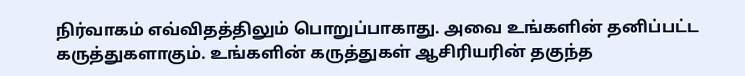நிர்வாகம் எவ்விதத்திலும் பொறுப்பாகாது. அவை உங்களின் தனிப்பட்ட கருத்துகளாகும். உங்களின் கருத்துகள் ஆசிரியரின் தகுந்த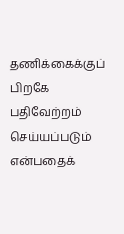தணிக்கைக்குப் பிறகே பதிவேற்றம் செய்யப்படும் என்பதைக்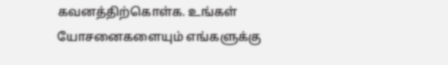கவனத்திற்கொள்க. உங்கள் யோசனைகளையும் எங்களுக்கு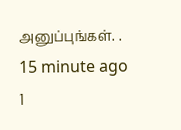அனுப்புங்கள். .
15 minute ago
1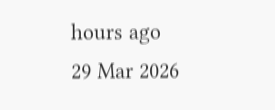hours ago
29 Mar 2026